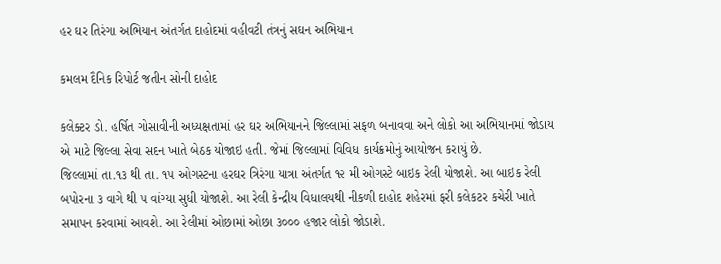હર ઘર તિરંગા અભિયાન અંતર્ગત દાહોદમાં વહીવટી તંત્રનું સઘન અભિયાન

કમલમ દૈનિક રિપોર્ટ જતીન સોની દાહોદ

કલેક્ટર ડો. હર્ષિત ગોસાવીની અધ્યક્ષતામાં હર ઘર અભિયાનને જિલ્લામાં સફળ બનાવવા અને લોકો આ અભિયાનમાં જોડાય એ માટે જિલ્લા સેવા સદન ખાતે બેઠક યોજાઇ હતી. જેમાં જિલ્લામાં વિવિધ કાર્યક્રમોનું આયોજન કરાયું છે.
જિલ્લામાં તા.૧૩ થી તા. ૧૫ ઓગસ્ટના હરઘર ત્રિરંગા યાત્રા અંતર્ગત ૧૨ મી ઓગસ્ટે બાઇક રેલી યોજાશે. આ બાઇક રેલી બપોરના ૩ વાગે થી ૫ વાંગ્યા સુધી યોજાશે. આ રેલી કેન્દ્રીય વિધાલયથી નીકળી દાહોદ શહેરમાં ફરી કલેકટર કચેરી ખાતે સમાપન કરવામાં આવશે. આ રેલીમાં ઓછામાં ઓછા ૩૦૦૦ હજાર લોકો જોડાશે.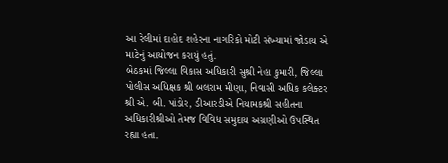આ રેલીમાં દાહોદ શહેરના નાગરિકો મોટી સંખ્યામાં જોડાય એ માટેનું આયોજન કરાયું હતું.
બેઠકમાં જિલ્લા વિકાસ અધિકારી સુશ્રી નેહા કુમારી, જિલ્લા પોલીસ અધિક્ષક શ્રી બલરામ મીણા, નિવાસી અધિક કલેક્ટર શ્રી એ. બી. પાંડોર, ડીઆરડીએ નિયામકશ્રી સહીતના અધિકારીશ્રીઓ તેમજ વિવિધ સમુદાય અગ્રણીઓ ઉપસ્થિત રહ્યા હતા.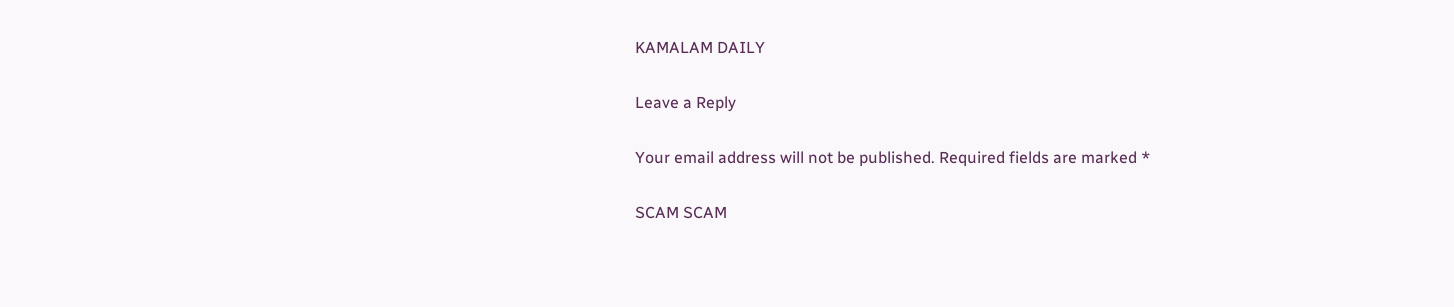KAMALAM DAILY

Leave a Reply

Your email address will not be published. Required fields are marked *

SCAM SCAM